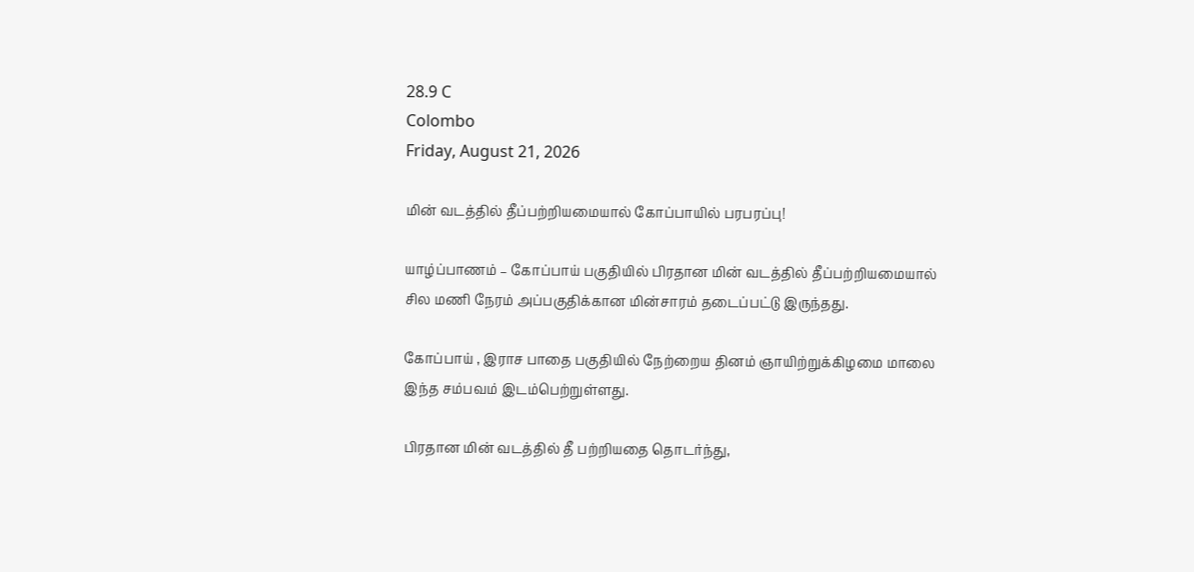28.9 C
Colombo
Friday, August 21, 2026

மின் வடத்தில் தீப்பற்றியமையால் கோப்பாயில் பரபரப்பு!

யாழ்ப்பாணம் – கோப்பாய் பகுதியில் பிரதான மின் வடத்தில் தீப்பற்றியமையால் சில மணி நேரம் அப்பகுதிக்கான மின்சாரம் தடைப்பட்டு இருந்தது.

கோப்பாய் , இராச பாதை பகுதியில் நேற்றைய தினம் ஞாயிற்றுக்கிழமை மாலை இந்த சம்பவம் இடம்பெற்றுள்ளது.

பிரதான மின் வடத்தில் தீ பற்றியதை தொடர்ந்து,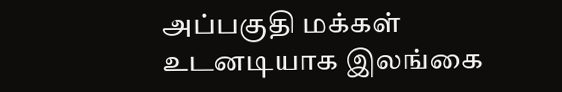அப்பகுதி மக்கள் உடனடியாக இலங்கை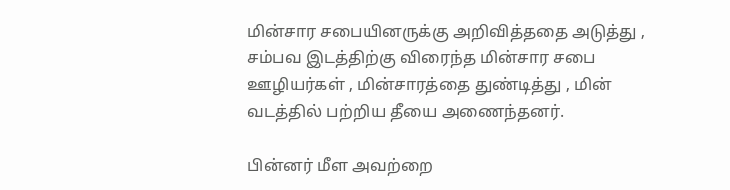மின்சார சபையினருக்கு அறிவித்ததை அடுத்து , சம்பவ இடத்திற்கு விரைந்த மின்சார சபை ஊழியர்கள் , மின்சாரத்தை துண்டித்து , மின் வடத்தில் பற்றிய தீயை அணைந்தனர்.

பின்னர் மீள அவற்றை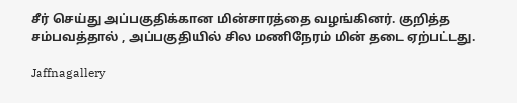சீர் செய்து அப்பகுதிக்கான மின்சாரத்தை வழங்கினர். குறித்த சம்பவத்தால் , அப்பகுதியில் சில மணிநேரம் மின் தடை ஏற்பட்டது.

Jaffnagallery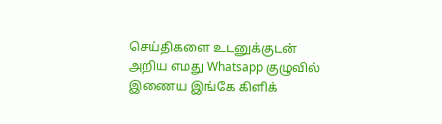செய்திகளை உடனுக்குடன் அறிய எமது Whatsapp குழுவில் இணைய இங்கே கிளிக்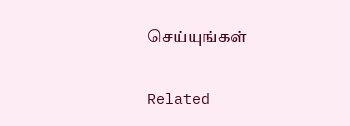செய்யுங்கள்

Related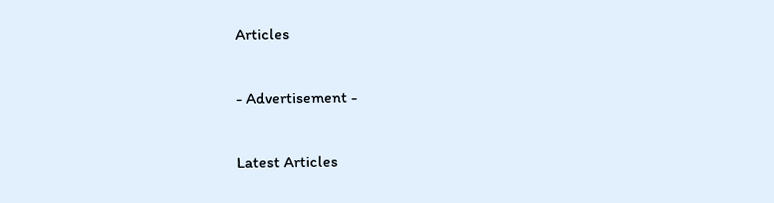Articles

- Advertisement -

Latest Articles